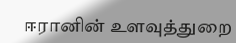ஈரானின் உளவுத்துறை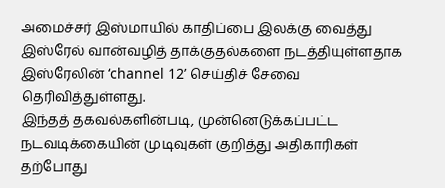அமைச்சர் இஸ்மாயில் காதிப்பை இலக்கு வைத்து இஸ்ரேல் வான்வழித் தாக்குதல்களை நடத்தியுள்ளதாக இஸ்ரேலின் ‘channel 12’ செய்திச் சேவை தெரிவித்துள்ளது.
இந்தத் தகவல்களின்படி, முன்னெடுக்கப்பட்ட நடவடிக்கையின் முடிவுகள் குறித்து அதிகாரிகள் தற்போது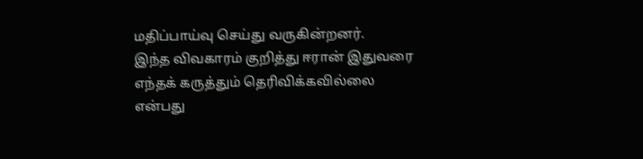மதிப்பாய்வு செய்து வருகின்றனர்.
இந்த விவகாரம் குறித்து ஈரான் இதுவரை எந்தக் கருத்தும் தெரிவிக்கவில்லை என்பது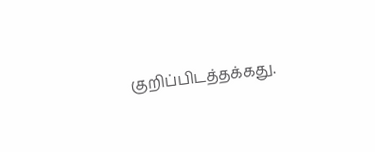குறிப்பிடத்தக்கது.